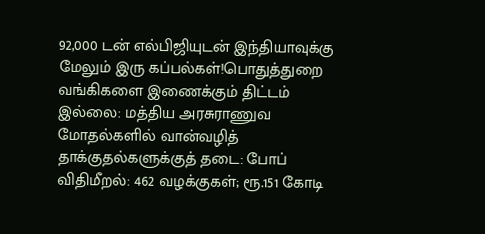92,000 டன் எல்பிஜியுடன் இந்தியாவுக்கு மேலும் இரு கப்பல்கள்!பொதுத்துறை வங்கிகளை இணைக்கும் திட்டம் இல்லை: மத்திய அரசுராணுவ மோதல்களில் வான்வழித் தாக்குதல்களுக்குத் தடை: போப் விதிமீறல்: 462 வழக்குகள்; ரூ.151 கோடி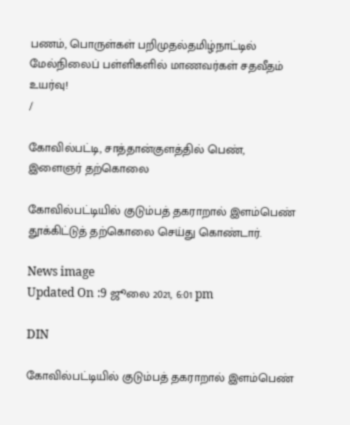பணம், பொருள்கள் பறிமுதல்தமிழ்நாட்டில் மேல்நிலைப் பள்ளிகளில் மாணவர்கள் சதவீதம் உயர்வு!
/

கோவில்பட்டி, சாத்தான்குளத்தில் பெண், இளைஞர் தற்கொலை

கோவில்பட்டியில் குடும்பத் தகராறால் இளம்பெண் தூக்கிட்டுத் தற்கொலை செய்து கொண்டார்.

News image
Updated On :9 ஜூலை 2021, 6:01 pm

DIN

கோவில்பட்டியில் குடும்பத் தகராறால் இளம்பெண்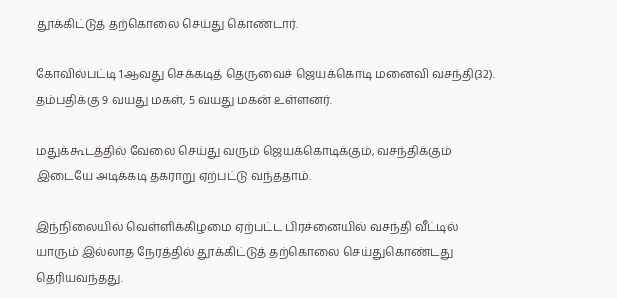தூக்கிட்டுத் தற்கொலை செய்து கொண்டார்.

கோவில்பட்டி 1ஆவது செக்கடித் தெருவைச் ஜெயக்கொடி மனைவி வசந்தி(32). தம்பதிக்கு 9 வயது மகள், 5 வயது மகன் உள்ளனர்.

மதுக்கூடத்தில் வேலை செய்து வரும் ஜெயக்கொடிக்கும், வசந்திக்கும் இடையே அடிக்கடி தகராறு ஏற்பட்டு வந்ததாம்.

இந்நிலையில் வெள்ளிக்கிழமை ஏற்பட்ட பிரச்னையில் வசந்தி வீட்டில் யாரும் இல்லாத நேரத்தில் தூக்கிட்டுத் தற்கொலை செய்துகொண்டது தெரியவந்தது.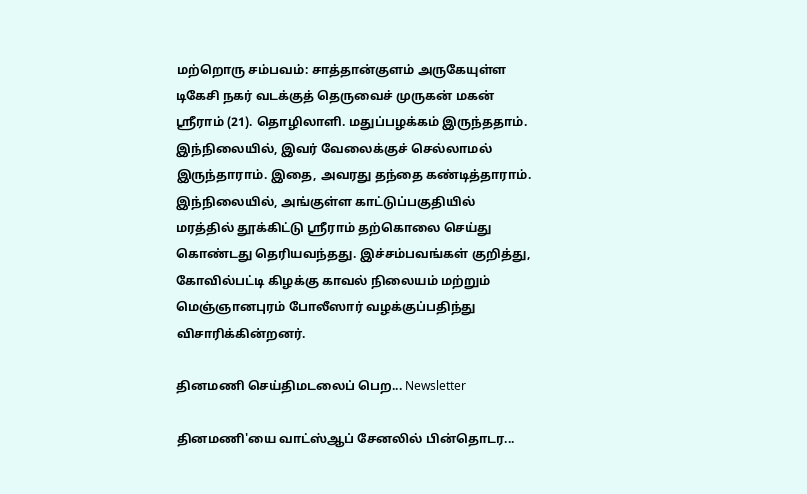மற்றொரு சம்பவம்: சாத்தான்குளம் அருகேயுள்ள டிகேசி நகர் வடக்குத் தெருவைச் முருகன் மகன் ஸ்ரீராம் (21). தொழிலாளி. மதுப்பழக்கம் இருந்ததாம். இந்நிலையில், இவர் வேலைக்குச் செல்லாமல் இருந்தாராம். இதை, அவரது தந்தை கண்டித்தாராம். இந்நிலையில், அங்குள்ள காட்டுப்பகுதியில் மரத்தில் தூக்கிட்டு ஸ்ரீராம் தற்கொலை செய்து கொண்டது தெரியவந்தது. இச்சம்பவங்கள் குறித்து, கோவில்பட்டி கிழக்கு காவல் நிலையம் மற்றும் மெஞ்ஞானபுரம் போலீஸார் வழக்குப்பதிந்து விசாரிக்கின்றனர்.

தினமணி செய்திமடலைப் பெற... Newsletter

தினமணி'யை வாட்ஸ்ஆப் சேனலில் பின்தொடர...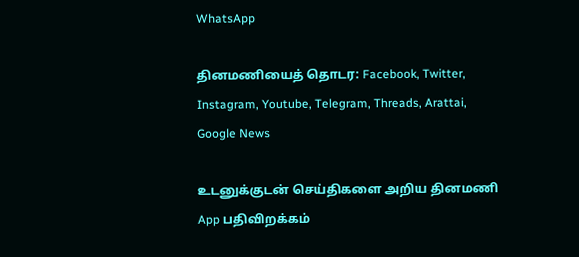WhatsApp

தினமணியைத் தொடர: Facebook, Twitter, Instagram, Youtube, Telegram, Threads, Arattai, Google News

உடனுக்குடன் செய்திகளை அறிய தினமணி App பதிவிறக்கம்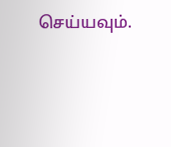செய்யவும்.